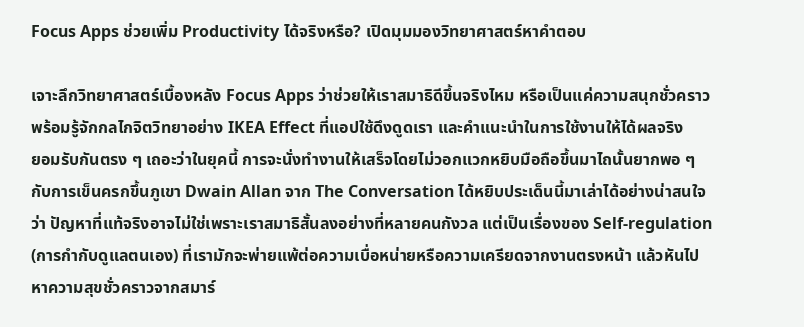Focus Apps ช่วยเพิ่ม Productivity ได้จริงหรือ? เปิดมุมมองวิทยาศาสตร์หาคำตอบ

เจาะลึกวิทยาศาสตร์เบื้องหลัง Focus Apps ว่าช่วยให้เราสมาธิดีขึ้นจริงไหม หรือเป็นแค่ความสนุกชั่วคราว พร้อมรู้จักกลไกจิตวิทยาอย่าง IKEA Effect ที่แอปใช้ดึงดูดเรา และคำแนะนำในการใช้งานให้ได้ผลจริง
ยอมรับกันตรง ๆ เถอะว่าในยุคนี้ การจะนั่งทำงานให้เสร็จโดยไม่วอกแวกหยิบมือถือขึ้นมาไถนั้นยากพอ ๆ กับการเข็นครกขึ้นภูเขา Dwain Allan จาก The Conversation ได้หยิบประเด็นนี้มาเล่าได้อย่างน่าสนใจว่า ปัญหาที่แท้จริงอาจไม่ใช่เพราะเราสมาธิสั้นลงอย่างที่หลายคนกังวล แต่เป็นเรื่องของ Self-regulation (การกำกับดูแลตนเอง) ที่เรามักจะพ่ายแพ้ต่อความเบื่อหน่ายหรือความเครียดจากงานตรงหน้า แล้วหันไปหาความสุขชั่วคราวจากสมาร์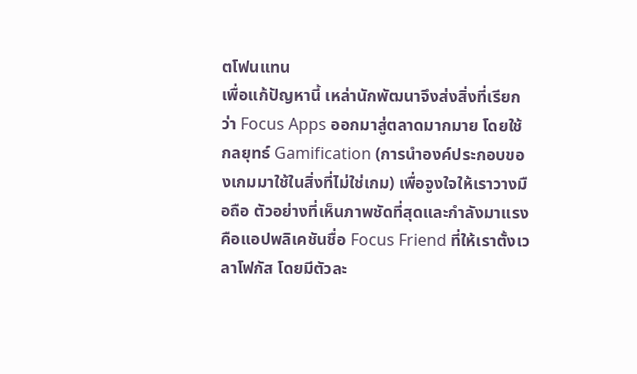ตโฟนแทน
เพื่อแก้ปัญหานี้ เหล่านักพัฒนาจึงส่งสิ่งที่เรียกว่า Focus Apps ออกมาสู่ตลาดมากมาย โดยใช้กลยุทธ์ Gamification (การนำองค์ประกอบของเกมมาใช้ในสิ่งที่ไม่ใช่เกม) เพื่อจูงใจให้เราวางมือถือ ตัวอย่างที่เห็นภาพชัดที่สุดและกำลังมาแรงคือแอปพลิเคชันชื่อ Focus Friend ที่ให้เราตั้งเวลาโฟกัส โดยมีตัวละ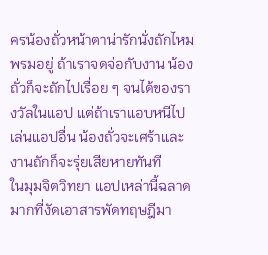ครน้องถั่วหน้าตาน่ารักนั่งถักไหมพรมอยู่ ถ้าเราจดจ่อกับงาน น้องถั่วก็จะถักไปเรื่อย ๆ จนได้ของรางวัลในแอป แต่ถ้าเราแอบหนีไปเล่นแอปอื่น น้องถั่วจะเศร้าและงานถักก็จะรุ่ยเสียหายทันที
ในมุมจิตวิทยา แอปเหล่านี้ฉลาดมากที่งัดเอาสารพัดทฤษฎีมา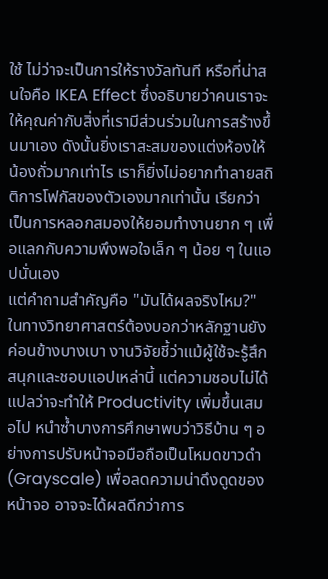ใช้ ไม่ว่าจะเป็นการให้รางวัลทันที หรือที่น่าสนใจคือ IKEA Effect ซึ่งอธิบายว่าคนเราจะให้คุณค่ากับสิ่งที่เรามีส่วนร่วมในการสร้างขึ้นมาเอง ดังนั้นยิ่งเราสะสมของแต่งห้องให้น้องถั่วมากเท่าไร เราก็ยิ่งไม่อยากทำลายสถิติการโฟกัสของตัวเองมากเท่านั้น เรียกว่าเป็นการหลอกสมองให้ยอมทำงานยาก ๆ เพื่อแลกกับความพึงพอใจเล็ก ๆ น้อย ๆ ในแอปนั่นเอง
แต่คำถามสำคัญคือ "มันได้ผลจริงไหม?" ในทางวิทยาศาสตร์ต้องบอกว่าหลักฐานยังค่อนข้างบางเบา งานวิจัยชี้ว่าแม้ผู้ใช้จะรู้สึกสนุกและชอบแอปเหล่านี้ แต่ความชอบไม่ได้แปลว่าจะทำให้ Productivity เพิ่มขึ้นเสมอไป หนำซ้ำบางการศึกษาพบว่าวิธีบ้าน ๆ อย่างการปรับหน้าจอมือถือเป็นโหมดขาวดำ (Grayscale) เพื่อลดความน่าดึงดูดของหน้าจอ อาจจะได้ผลดีกว่าการ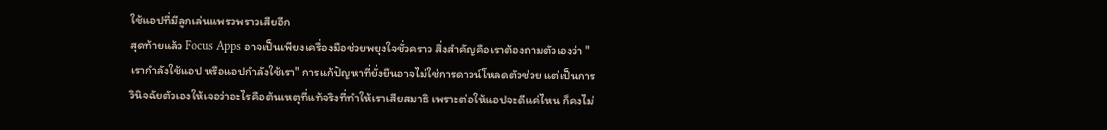ใช้แอปที่มีลูกเล่นแพรวพราวเสียอีก
สุดท้ายแล้ว Focus Apps อาจเป็นเพียงเครื่องมือช่วยพยุงใจชั่วคราว สิ่งสำคัญคือเราต้องถามตัวเองว่า "เรากำลังใช้แอป หรือแอปกำลังใช้เรา" การแก้ปัญหาที่ยั่งยืนอาจไม่ใช่การดาวน์โหลดตัวช่วย แต่เป็นการวินิจฉัยตัวเองให้เจอว่าอะไรคือต้นเหตุที่แท้จริงที่ทำให้เราเสียสมาธิ เพราะต่อให้แอปจะดีแค่ไหน ก็คงไม่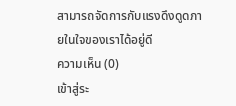สามารถจัดการกับแรงดึงดูดภายในใจของเราได้อยู่ดี
ความเห็น (0)
เข้าสู่ระ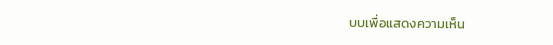บบเพื่อแสดงความเห็น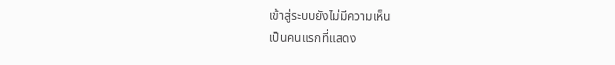เข้าสู่ระบบยังไม่มีความเห็น
เป็นคนแรกที่แสดง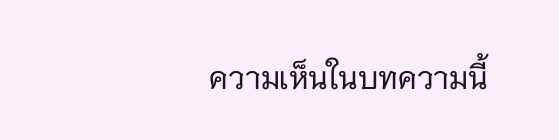ความเห็นในบทความนี้